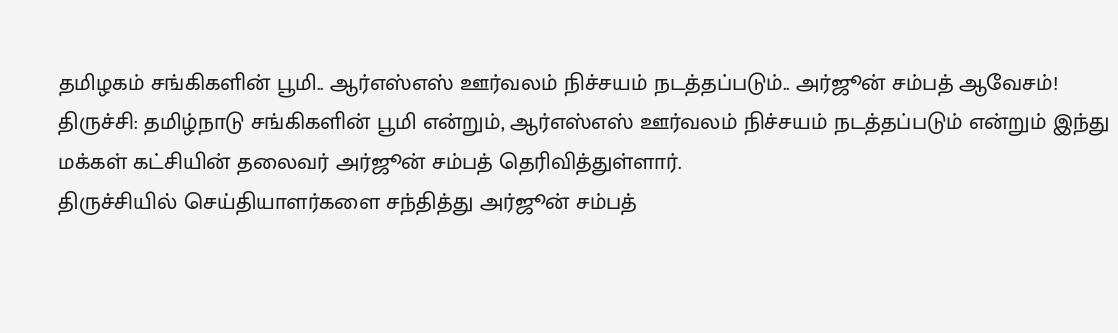தமிழகம் சங்கிகளின் பூமி.. ஆர்எஸ்எஸ் ஊர்வலம் நிச்சயம் நடத்தப்படும்.. அர்ஜூன் சம்பத் ஆவேசம்!
திருச்சி: தமிழ்நாடு சங்கிகளின் பூமி என்றும், ஆர்எஸ்எஸ் ஊர்வலம் நிச்சயம் நடத்தப்படும் என்றும் இந்து மக்கள் கட்சியின் தலைவர் அர்ஜூன் சம்பத் தெரிவித்துள்ளார்.
திருச்சியில் செய்தியாளர்களை சந்தித்து அர்ஜூன் சம்பத்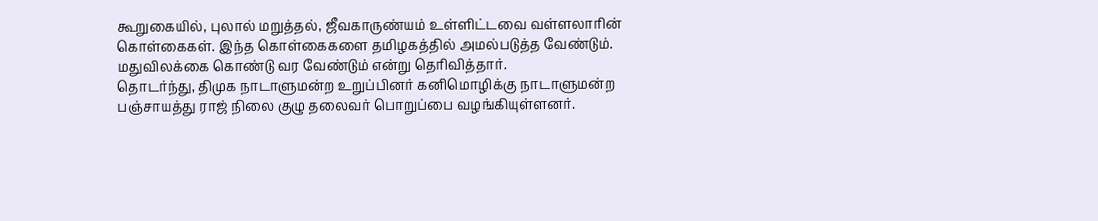கூறுகையில், புலால் மறுத்தல், ஜீவகாருண்யம் உள்ளிட்டவை வள்ளலாரின் கொள்கைகள். இந்த கொள்கைகளை தமிழகத்தில் அமல்படுத்த வேண்டும். மதுவிலக்கை கொண்டு வர வேண்டும் என்று தெரிவித்தார்.
தொடர்ந்து, திமுக நாடாளுமன்ற உறுப்பினர் கனிமொழிக்கு நாடாளுமன்ற பஞ்சாயத்து ராஜ் நிலை குழு தலைவர் பொறுப்பை வழங்கியுள்ளனர்.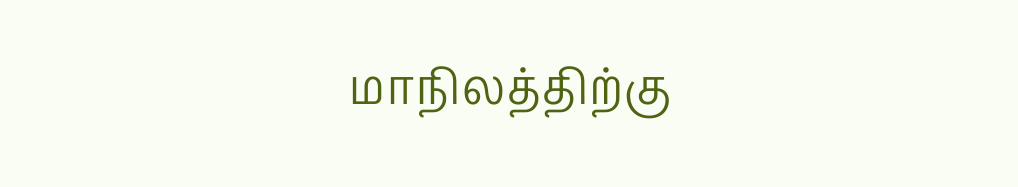மாநிலத்திற்கு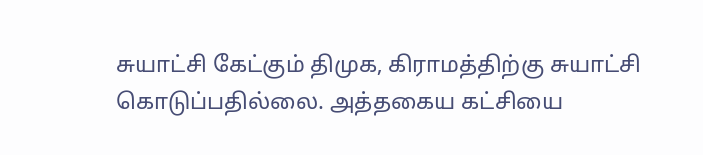சுயாட்சி கேட்கும் திமுக, கிராமத்திற்கு சுயாட்சி கொடுப்பதில்லை. அத்தகைய கட்சியை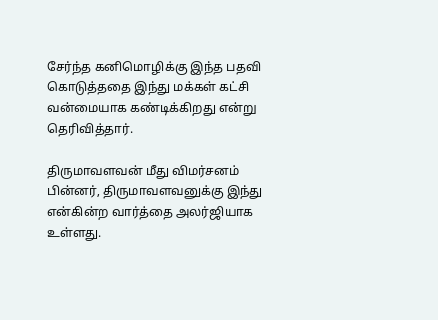சேர்ந்த கனிமொழிக்கு இந்த பதவி கொடுத்ததை இந்து மக்கள் கட்சி வன்மையாக கண்டிக்கிறது என்று தெரிவித்தார்.

திருமாவளவன் மீது விமர்சனம்
பின்னர், திருமாவளவனுக்கு இந்து என்கின்ற வார்த்தை அலர்ஜியாக உள்ளது.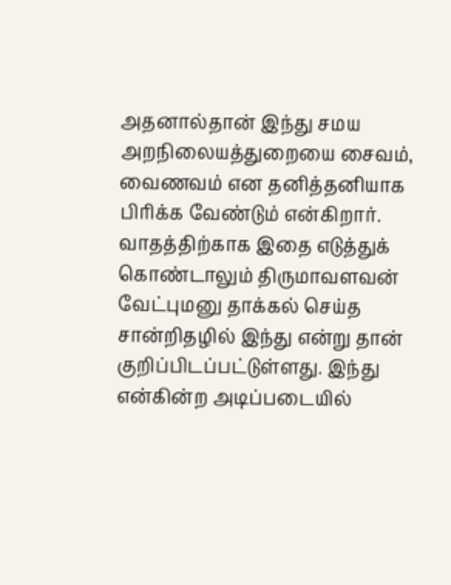அதனால்தான் இந்து சமய அறநிலையத்துறையை சைவம், வைணவம் என தனித்தனியாக பிரிக்க வேண்டும் என்கிறார். வாதத்திற்காக இதை எடுத்துக் கொண்டாலும் திருமாவளவன் வேட்புமனு தாக்கல் செய்த சான்றிதழில் இந்து என்று தான் குறிப்பிடப்பட்டுள்ளது. இந்து என்கின்ற அடிப்படையில்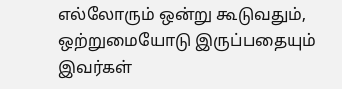எல்லோரும் ஒன்று கூடுவதும், ஒற்றுமையோடு இருப்பதையும் இவர்கள்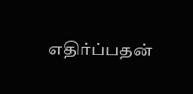எதிர்ப்பதன்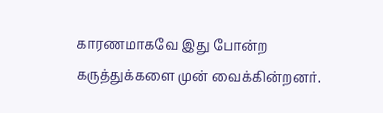காரணமாகவே இது போன்ற கருத்துக்களை முன் வைக்கின்றனர்.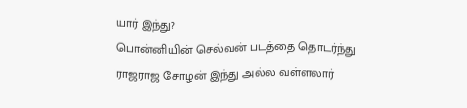யார் இந்து?
பொன்னியின் செல்வன் படத்தை தொடர்ந்து ராஜராஜ சோழன் இந்து அல்ல வள்ளலார்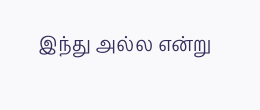இந்து அல்ல என்று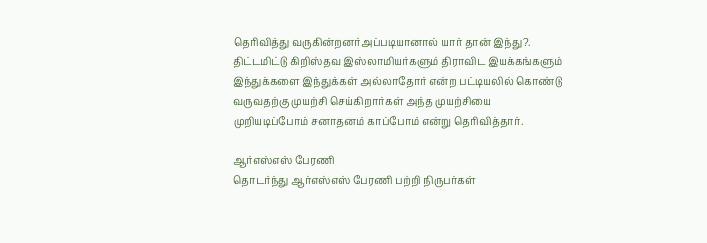தெரிவித்து வருகின்றனர்அப்படியானால் யார் தான் இந்து?. திட்டமிட்டு கிறிஸ்தவ இஸ்லாமியர்களும் திராவிட இயக்கங்களும் இந்துக்களை இந்துக்கள் அல்லாதோர் என்ற பட்டியலில் கொண்டு வருவதற்கு முயற்சி செய்கிறார்கள் அந்த முயற்சியை முறியடிப்போம் சனாதனம் காப்போம் என்று தெரிவித்தார்.

ஆர்எஸ்எஸ் பேரணி
தொடர்ந்து ஆர்எஸ்எஸ் பேரணி பற்றி நிருபர்கள்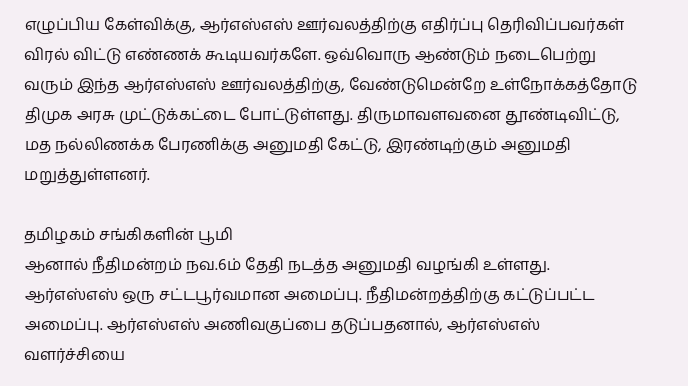எழுப்பிய கேள்விக்கு, ஆர்எஸ்எஸ் ஊர்வலத்திற்கு எதிர்ப்பு தெரிவிப்பவர்கள் விரல் விட்டு எண்ணக் கூடியவர்களே. ஒவ்வொரு ஆண்டும் நடைபெற்று வரும் இந்த ஆர்எஸ்எஸ் ஊர்வலத்திற்கு, வேண்டுமென்றே உள்நோக்கத்தோடு திமுக அரசு முட்டுக்கட்டை போட்டுள்ளது. திருமாவளவனை தூண்டிவிட்டு, மத நல்லிணக்க பேரணிக்கு அனுமதி கேட்டு, இரண்டிற்கும் அனுமதி மறுத்துள்ளனர்.

தமிழகம் சங்கிகளின் பூமி
ஆனால் நீதிமன்றம் நவ.6ம் தேதி நடத்த அனுமதி வழங்கி உள்ளது. ஆர்எஸ்எஸ் ஒரு சட்டபூர்வமான அமைப்பு. நீதிமன்றத்திற்கு கட்டுப்பட்ட அமைப்பு. ஆர்எஸ்எஸ் அணிவகுப்பை தடுப்பதனால், ஆர்எஸ்எஸ் வளர்ச்சியை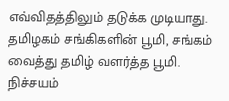எவ்விதத்திலும் தடுக்க முடியாது. தமிழகம் சங்கிகளின் பூமி, சங்கம் வைத்து தமிழ் வளர்த்த பூமி. நிச்சயம்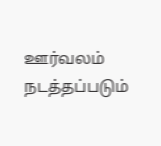ஊர்வலம் நடத்தப்படும்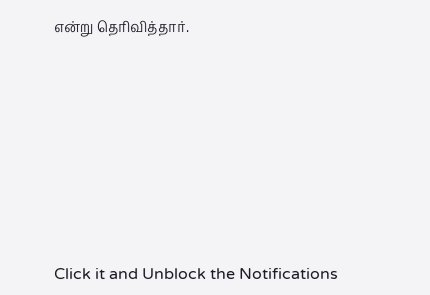என்று தெரிவித்தார்.












Click it and Unblock the Notifications